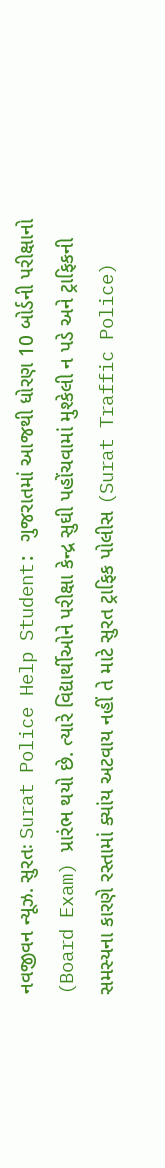નવજીવન ન્યૂઝ. સુરતઃ Surat Police Help Student: ગુજરાતમાં આજથી ધોરણ 10 બોર્ડની પરીક્ષાનો (Board Exam) પ્રારંભ થયો છે. ત્યારે વિદ્યાર્થીઓને પરીક્ષા કેન્દ્ર સુઘી પહોંચવામાં મુશ્કેલી ન પડે અને ટ્રાફિકની સમસ્યના કારણે રસ્તામાં ક્યાંય અટવાય નહીં તે માટે સુરત ટ્રાફિક પોલીસ (Surat Traffic Police)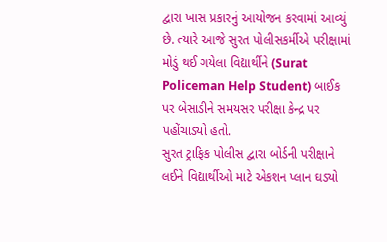દ્વારા ખાસ પ્રકારનું આયોજન કરવામાં આવ્યું છે. ત્યારે આજે સુરત પોલીસકર્મીએ પરીક્ષામાં મોડું થઈ ગયેલા વિદ્યાર્થીને (Surat Policeman Help Student) બાઈક પર બેસાડીને સમયસર પરીક્ષા કેન્દ્ર પર પહોંચાડ્યો હતો.
સુરત ટ્રાફિક પોલીસ દ્વારા બોર્ડની પરીક્ષાને લઈને વિદ્યાર્થીઓ માટે એકશન પ્લાન ઘડ્યો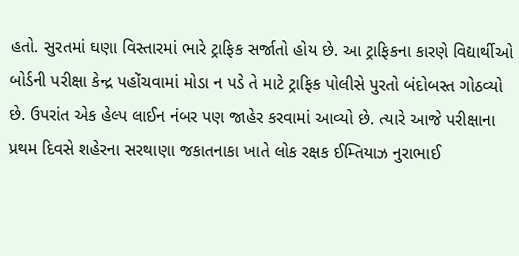હતો. સુરતમાં ઘણા વિસ્તારમાં ભારે ટ્રાફિક સર્જાતો હોય છે. આ ટ્રાફિકના કારણે વિદ્યાર્થીઓ બોર્ડની પરીક્ષા કેન્દ્ર પહોંચવામાં મોડા ન પડે તે માટે ટ્રાફિક પોલીસે પુરતો બંદોબસ્ત ગોઠવ્યો છે. ઉપરાંત એક હેલ્પ લાઈન નંબર પણ જાહેર કરવામાં આવ્યો છે. ત્યારે આજે પરીક્ષાના પ્રથમ દિવસે શહેરના સરથાણા જકાતનાકા ખાતે લોક રક્ષક ઈમ્તિયાઝ નુરાભાઈ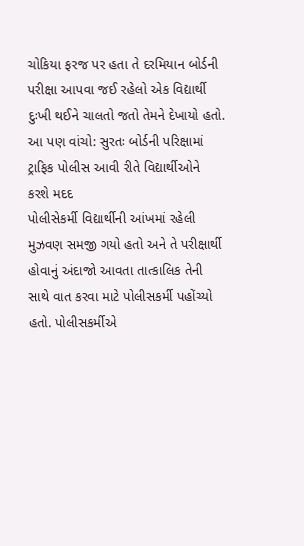ચોકિયા ફરજ પર હતા તે દરમિયાન બોર્ડની પરીક્ષા આપવા જઈ રહેલો એક વિદ્યાર્થી દુઃખી થઈને ચાલતો જતો તેમને દેખાયો હતો.
આ પણ વાંચો: સુરતઃ બોર્ડની પરિક્ષામાં ટ્રાફિક પોલીસ આવી રીતે વિદ્યાર્થીઓને કરશે મદદ
પોલીસેકર્મી વિદ્યાર્થીની આંખમાં રહેલી મુઝવણ સમજી ગયો હતો અને તે પરીક્ષાર્થી હોવાનું અંદાજો આવતા તાત્કાલિક તેની સાથે વાત કરવા માટે પોલીસકર્મી પહોંચ્યો હતો. પોલીસકર્મીએ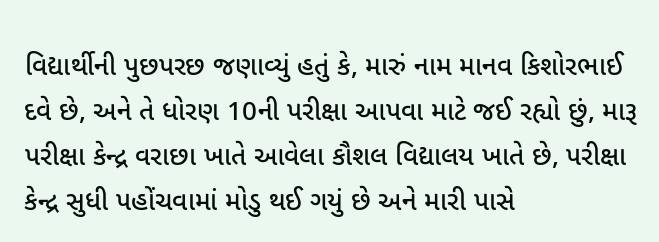વિદ્યાર્થીની પુછપરછ જણાવ્યું હતું કે, મારું નામ માનવ કિશોરભાઈ દવે છે, અને તે ધોરણ 10ની પરીક્ષા આપવા માટે જઈ રહ્યો છું, મારૂ પરીક્ષા કેન્દ્ર વરાછા ખાતે આવેલા કૌશલ વિદ્યાલય ખાતે છે, પરીક્ષા કેન્દ્ર સુધી પહોંચવામાં મોડુ થઈ ગયું છે અને મારી પાસે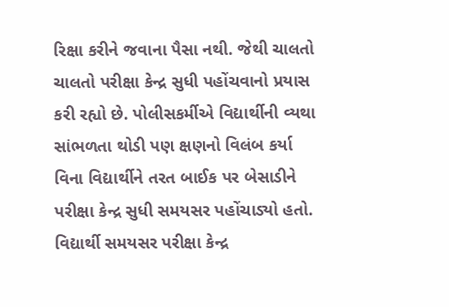રિક્ષા કરીને જવાના પૈસા નથી. જેથી ચાલતો ચાલતો પરીક્ષા કેન્દ્ર સુધી પહોંચવાનો પ્રયાસ કરી રહ્યો છે. પોલીસકર્મીએ વિદ્યાર્થીની વ્યથા સાંભળતા થોડી પણ ક્ષણનો વિલંબ કર્યા વિના વિદ્યાર્થીને તરત બાઈક પર બેસાડીને પરીક્ષા કેન્દ્ર સુધી સમયસર પહોંચાડ્યો હતો. વિદ્યાર્થી સમયસર પરીક્ષા કેન્દ્ર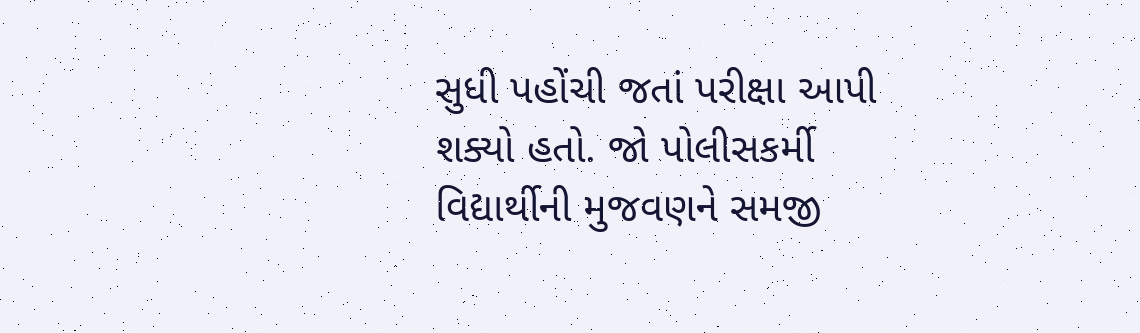સુધી પહોંચી જતાં પરીક્ષા આપી શક્યો હતો. જો પોલીસકર્મી વિદ્યાર્થીની મુજવણને સમજી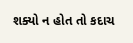શક્યો ન હોત તો કદાચ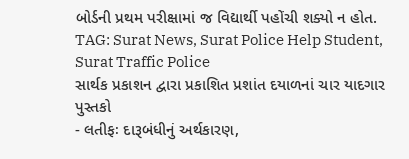બોર્ડની પ્રથમ પરીક્ષામાં જ વિદ્યાર્થી પહોંચી શક્યો ન હોત.
TAG: Surat News, Surat Police Help Student, Surat Traffic Police
સાર્થક પ્રકાશન દ્વારા પ્રકાશિત પ્રશાંત દયાળનાં ચાર યાદગાર પુસ્તકો
- લતીફઃ દારૂબંધીનું અર્થકારણ,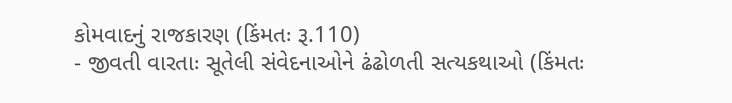કોમવાદનું રાજકારણ (કિંમતઃ રૂ.110)
- જીવતી વારતાઃ સૂતેલી સંવેદનાઓને ઢંઢોળતી સત્યકથાઓ (કિંમતઃ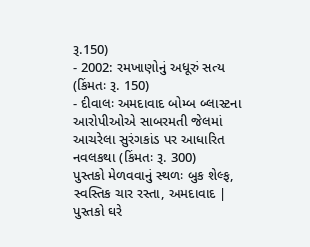રૂ.150)
- 2002: રમખાણોનું અધૂરું સત્ય (કિંમતઃ રૂ. 150)
- દીવાલઃ અમદાવાદ બોમ્બ બ્લાસ્ટના આરોપીઓએ સાબરમતી જેલમાં આચરેલા સુરંગકાંડ પર આધારિત નવલકથા (કિંમતઃ રૂ. 300)
પુસ્તકો મેળવવાનું સ્થળઃ બુક શેલ્ફ, સ્વસ્તિક ચાર રસ્તા, અમદાવાદ | પુસ્તકો ઘરે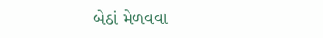બેઠાં મેળવવા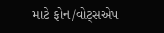માટે ફોન/વોટ્સએપ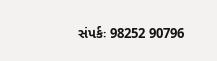સંપર્કઃ 98252 90796